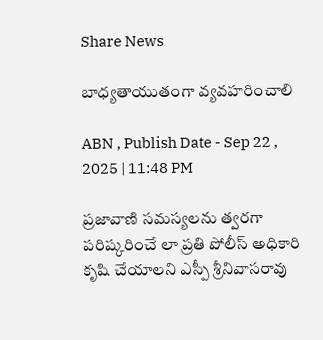Share News

బాధ్యతాయుతంగా వ్యవహరించాలి

ABN , Publish Date - Sep 22 , 2025 | 11:48 PM

ప్రజావాణి సమస్యలను త్వరగా పరిష్కరించే లా ప్రతి పోలీస్‌ అధికారి కృషి చేయాలని ఎస్పీ శ్రీనివాసరావు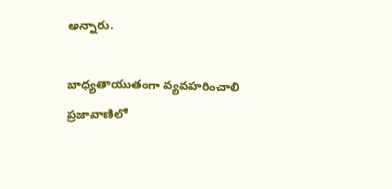అన్నారు.

బాధ్యతాయుతంగా వ్యవహరించాలి
ప్రజావాణిలో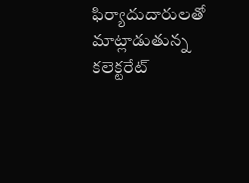ఫిర్యాదుదారులతో మాట్లాడుతున్న కలెక్టరేట్‌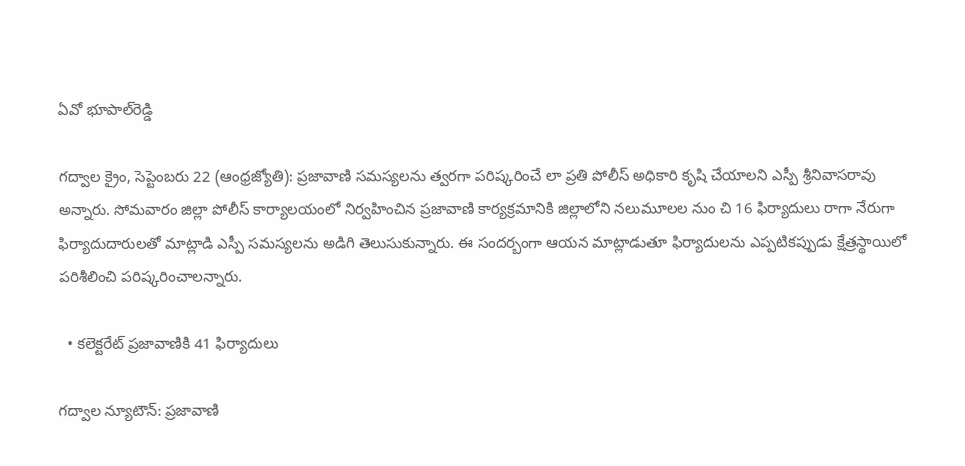ఏవో భూపాల్‌రెడ్డి

గద్వాల క్రైం, సెప్టెంబరు 22 (ఆంధ్రజ్యోతి): ప్రజావాణి సమస్యలను త్వరగా పరిష్కరించే లా ప్రతి పోలీస్‌ అధికారి కృషి చేయాలని ఎస్పీ శ్రీనివాసరావు అన్నారు. సోమవారం జిల్లా పోలీస్‌ కార్యాలయంలో నిర్వహించిన ప్రజావాణి కార్యక్రమానికి జిల్లాలోని నలుమూలల నుం చి 16 ఫిర్యాదులు రాగా నేరుగా ఫిర్యాదుదారులతో మాట్లాడి ఎస్పీ సమస్యలను అడిగి తెలుసుకున్నారు. ఈ సందర్బంగా ఆయన మాట్లాడుతూ ఫిర్యాదులను ఎప్పటికప్పుడు క్షేత్రస్థాయిలో పరిశీలించి పరిష్కరించాలన్నారు.

  • కలెక్టరేట్‌ ప్రజావాణికి 41 ఫిర్యాదులు

గద్వాల న్యూటౌన్‌: ప్రజావాణి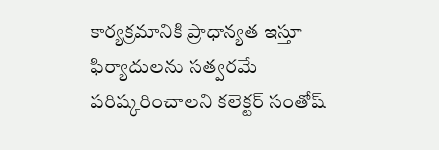కార్యక్రమానికి ప్రాధాన్యత ఇస్తూ ఫిర్యాదులను సత్వరమే పరిష్కరించాలని కలెక్టర్‌ సంతోష్‌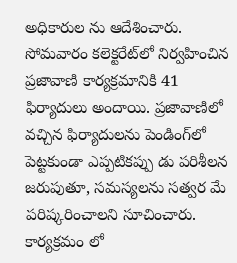అధికారుల ను ఆదేశించారు. సోమవారం కలెక్టరేట్‌లో నిర్వహించిన ప్రజావాణి కార్యక్రమానికి 41 ఫిర్యాదులు అందాయి. ప్రజావాణిలో వచ్చిన ఫిర్యాదులను పెండింగ్‌లో పెట్టకుండా ఎప్పటికప్పు డు పరిశీలన జరుపుతూ, సమస్యలను సత్వర మే పరిష్కరించాలని సూచించారు. కార్యక్రమం లో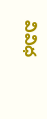వివిధ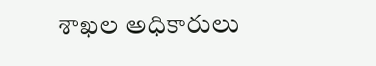శాఖల అధికారులు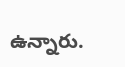ఉన్నారు.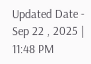Updated Date - Sep 22 , 2025 | 11:48 PM